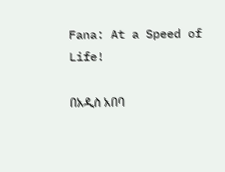Fana: At a Speed of Life!

በአዲስ አበባ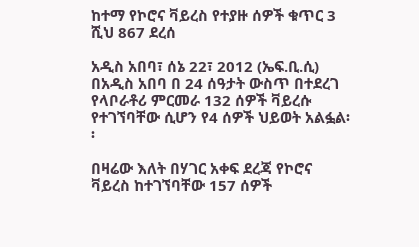ከተማ የኮሮና ቫይረስ የተያዙ ሰዎች ቁጥር 3 ሺህ 867 ደረሰ

አዲስ አበባ፣ ሰኔ 22፣ 2012 (ኤፍ.ቢ.ሲ) በአዲስ አበባ በ 24 ሰዓታት ውስጥ በተደረገ የላቦራቶሪ ምርመራ 132 ሰዎች ቫይረሱ የተገኘባቸው ሲሆን የ4 ሰዎች ህይወት አልፏል፡፡

በዛሬው እለት በሃገር አቀፍ ደረጃ የኮሮና ቫይረስ ከተገኘባቸው 157 ሰዎች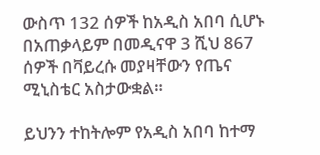ውስጥ 132 ሰዎች ከአዲስ አበባ ሲሆኑ በአጠቃላይም በመዲናዋ 3 ሺህ 867 ሰዎች በቫይረሱ መያዛቸውን የጤና ሚኒስቴር አስታውቋል።

ይህንን ተከትሎም የአዲስ አበባ ከተማ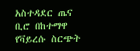አስተዳደር ጤና ቢሮ በከተማዋ የቫይረሱ ስርጭት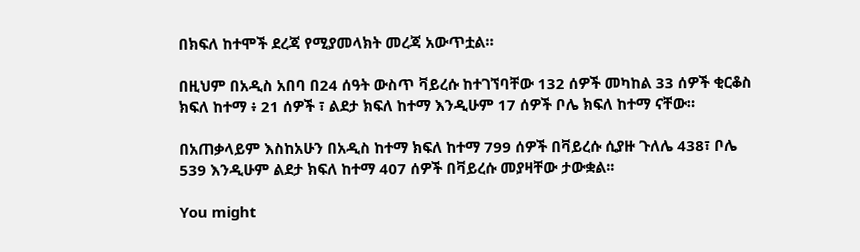በክፍለ ከተሞች ደረጃ የሚያመላክት መረጃ አውጥቷል።

በዚህም በአዲስ አበባ በ24 ሰዓት ውስጥ ቫይረሱ ከተገኘባቸው 132 ሰዎች መካከል 33 ሰዎች ቂርቆስ ክፍለ ከተማ ፥ 21 ሰዎች ፣ ልደታ ክፍለ ከተማ እንዲሁም 17 ሰዎች ቦሌ ክፍለ ከተማ ናቸው።

በአጠቃላይም እስከአሁን በአዲስ ከተማ ክፍለ ከተማ 799 ሰዎች በቫይረሱ ሲያዙ ጉለሌ 438፣ ቦሌ 539 እንዲሁም ልደታ ክፍለ ከተማ 407 ሰዎች በቫይረሱ መያዛቸው ታውቋል፡፡

You might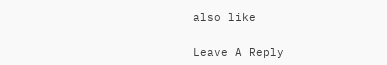also like

Leave A Reply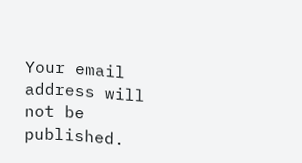Your email address will not be published.